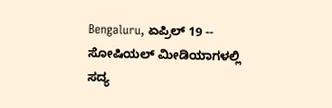Bengaluru, ಏಪ್ರಿಲ್ 19 -- ಸೋಷಿಯಲ್ ಮೀಡಿಯಾಗಳಲ್ಲಿ ಸದ್ಯ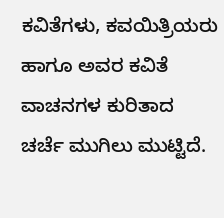ಕವಿತೆಗಳು, ಕವಯಿತ್ರಿಯರು ಹಾಗೂ ಅವರ ಕವಿತೆ ವಾಚನಗಳ ಕುರಿತಾದ ಚರ್ಚೆ ಮುಗಿಲು ಮುಟ್ಟಿದೆ.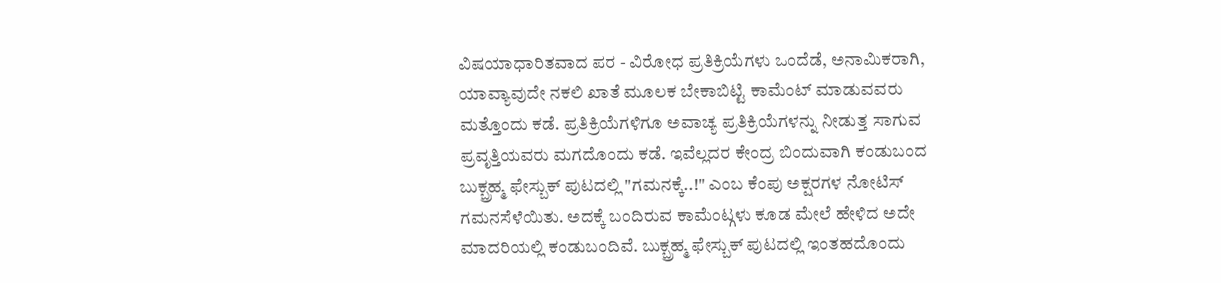ವಿಷಯಾಧಾರಿತವಾದ ಪರ - ವಿರೋಧ ಪ್ರತಿಕ್ರಿಯೆಗಳು ಒಂದೆಡೆ, ಅನಾಮಿಕರಾಗಿ, ಯಾವ್ಯಾವುದೇ ನಕಲಿ ಖಾತೆ ಮೂಲಕ ಬೇಕಾಬಿಟ್ಟಿ ಕಾಮೆಂಟ್ ಮಾಡುವವರು ಮತ್ತೊಂದು ಕಡೆ. ಪ್ರತಿಕ್ರಿಯೆಗಳಿಗೂ ಅವಾಚ್ಯ ಪ್ರತಿಕ್ರಿಯೆಗಳನ್ನು ನೀಡುತ್ತ ಸಾಗುವ ಪ್ರವೃತ್ತಿಯವರು ಮಗದೊಂದು ಕಡೆ. ಇವೆಲ್ಲದರ ಕೇಂದ್ರ ಬಿಂದುವಾಗಿ ಕಂಡುಬಂದ ಬುಕ್ಬ್ರಹ್ಮ ಫೇಸ್ಬುಕ್ ಪುಟದಲ್ಲಿ "ಗಮನಕ್ಕೆ..!" ಎಂಬ ಕೆಂಪು ಅಕ್ಷರಗಳ ನೋಟಿಸ್ ಗಮನಸೆಳೆಯಿತು. ಅದಕ್ಕೆ ಬಂದಿರುವ ಕಾಮೆಂಟ್ಗಳು ಕೂಡ ಮೇಲೆ ಹೇಳಿದ ಅದೇ ಮಾದರಿಯಲ್ಲಿ ಕಂಡುಬಂದಿವೆ. ಬುಕ್ಬ್ರಹ್ಮ ಫೇಸ್ಬುಕ್ ಪುಟದಲ್ಲಿ ಇಂತಹದೊಂದು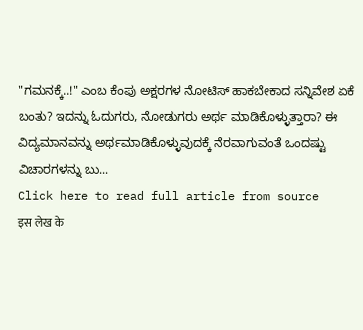"ಗಮನಕ್ಕೆ..!" ಎಂಬ ಕೆಂಪು ಅಕ್ಷರಗಳ ನೋಟಿಸ್ ಹಾಕಬೇಕಾದ ಸನ್ನಿವೇಶ ಏಕೆ ಬಂತು? ಇದನ್ನು ಓದುಗರು, ನೋಡುಗರು ಅರ್ಥ ಮಾಡಿಕೊಳ್ಳುತ್ತಾರಾ? ಈ ವಿದ್ಯಮಾನವನ್ನು ಅರ್ಥಮಾಡಿಕೊಳ್ಳುವುದಕ್ಕೆ ನೆರವಾಗುವಂತೆ ಒಂದಷ್ಟು ವಿಚಾರಗಳನ್ನು ಬು...
Click here to read full article from source
इस लेख के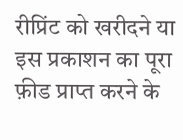रीप्रिंट को खरीदने या इस प्रकाशन का पूरा फ़ीड प्राप्त करने के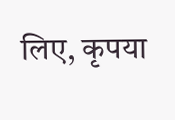लिए, कृपया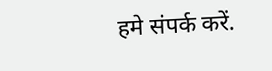हमे संपर्क करें.